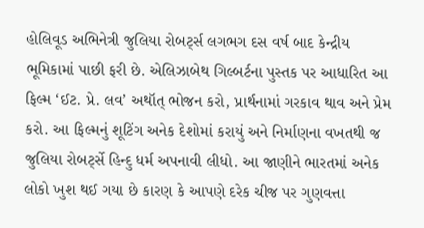હોલિવૂડ અભિનેત્રી જુલિયા રોબર્ટ્સ લગભગ દસ વર્ષ બાદ કેન્દ્રીય ભૂમિકામાં પાછી ફરી છે. એલિઝાબેથ ગિલ્બર્ટના પુસ્તક પર આધારિત આ ફિલ્મ ‘ઈટ. પ્રે. લવ’ અથૉત્ ભોજન કરો, પ્રાર્થનામાં ગરકાવ થાવ અને પ્રેમ કરો. આ ફિલ્મનું શૂટિંગ અનેક દેશોમાં કરાયું અને નિર્માણના વખતથી જ જુલિયા રોબર્ટ્સે હિન્દુ ધર્મ અપનાવી લીધો. આ જાણીને ભારતમાં અનેક લોકો ખુશ થઈ ગયા છે કારણ કે આપણે દરેક ચીજ પર ગુણવત્તા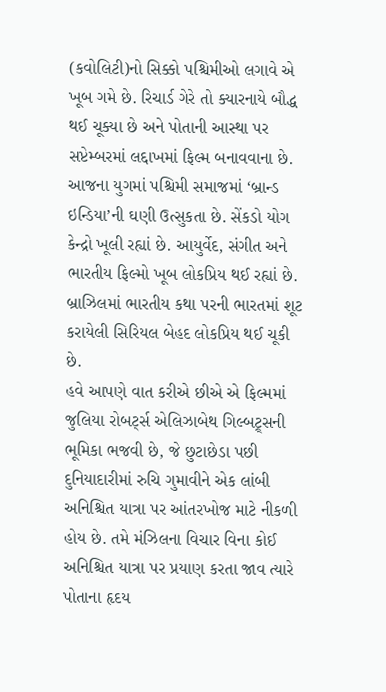(કવોલિટી)નો સિક્કો પશ્ચિમીઓ લગાવે એ ખૂબ ગમે છે. રિચાર્ડ ગેરે તો ક્યારનાયે બૌદ્ધ થઈ ચૂક્યા છે અને પોતાની આસ્થા પર સપ્ટેમ્બરમાં લદ્દાખમાં ફિલ્મ બનાવવાના છે.
આજના યુગમાં પશ્ચિમી સમાજમાં ‘બ્રાન્ડ ઇન્ડિયા’ની ઘણી ઉત્સુકતા છે. સેંકડો યોગ કેન્દ્રો ખૂલી રહ્યાં છે. આયુર્વેદ, સંગીત અને ભારતીય ફિલ્મો ખૂબ લોકપ્રિય થઈ રહ્યાં છે. બ્રાઝિલમાં ભારતીય કથા પરની ભારતમાં શૂટ કરાયેલી સિરિયલ બેહદ લોકપ્રિય થઈ ચૂકી છે.
હવે આપણે વાત કરીએ છીએ એ ફિલ્મમાં જુલિયા રોબર્ટ્સ એલિઝાબેથ ગિલ્બટ્ર્સની ભૂમિકા ભજવી છે, જે છુટાછેડા પછી દુનિયાદારીમાં રુચિ ગુમાવીને એક લાંબી અનિશ્ચિત યાત્રા પર આંતરખોજ માટે નીકળી હોય છે. તમે મંઝિલના વિચાર વિના કોઈ અનિશ્ચિત યાત્રા પર પ્રયાણ કરતા જાવ ત્યારે પોતાના હૃદય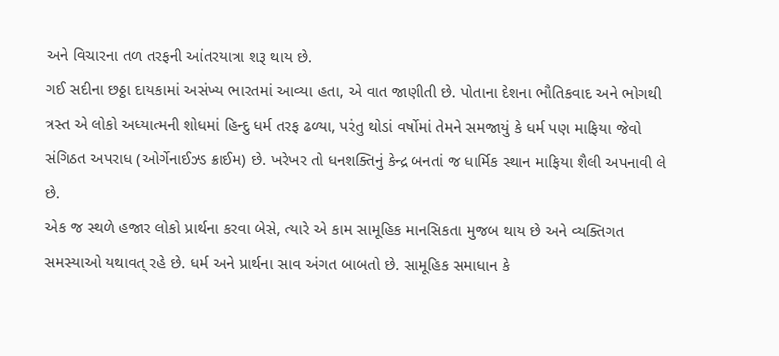અને વિચારના તળ તરફની આંતરયાત્રા શરૂ થાય છે.
ગઈ સદીના છઠ્ઠા દાયકામાં અસંખ્ય ભારતમાં આવ્યા હતા, એ વાત જાણીતી છે. પોતાના દેશના ભૌતિકવાદ અને ભોગથી ત્રસ્ત એ લોકો અધ્યાત્મની શોધમાં હિન્દુ ધર્મ તરફ ઢળ્યા, પરંતુ થોડાં વર્ષોમાં તેમને સમજાયું કે ધર્મ પણ માફિયા જેવો સંગિઠત અપરાધ (ઓર્ગેનાઈઝ્ડ ક્રાઈમ) છે. ખરેખર તો ધનશક્તિનું કેન્દ્ર બનતાં જ ધાર્મિક સ્થાન માફિયા શૈલી અપનાવી લે છે.
એક જ સ્થળે હજાર લોકો પ્રાર્થના કરવા બેસે, ત્યારે એ કામ સામૂહિક માનસિકતા મુજબ થાય છે અને વ્યક્તિગત સમસ્યાઓ યથાવત્ રહે છે. ધર્મ અને પ્રાર્થના સાવ અંગત બાબતો છે. સામૂહિક સમાધાન કે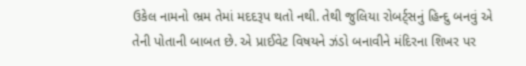ઉકેલ નામનો ભ્રમ તેમાં મદદરૂપ થતો નથી. તેથી જુલિયા રોબર્ટ્સનું હિન્દુ બનવું એ તેની પોતાની બાબત છે. એ પ્રાઈવેટ વિષયને ઝંડો બનાવીને મંદિરના શિખર પર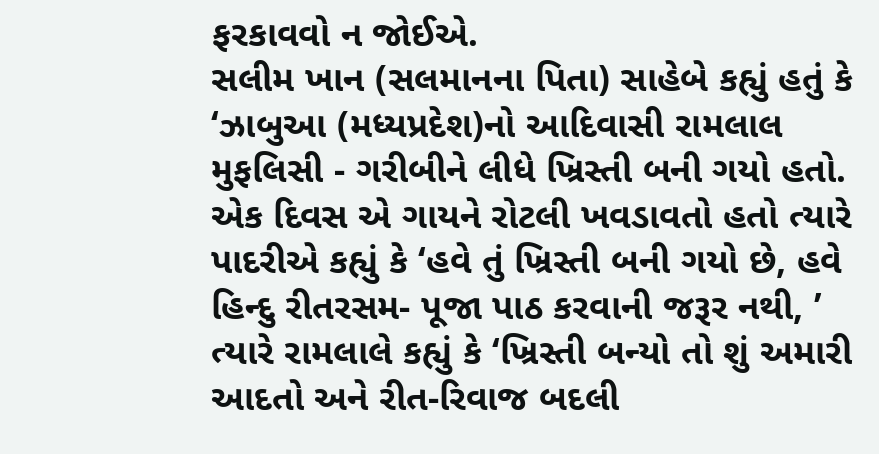ફરકાવવો ન જોઈએ.
સલીમ ખાન (સલમાનના પિતા) સાહેબે કહ્યું હતું કે ‘ઝાબુઆ (મધ્યપ્રદેશ)નો આદિવાસી રામલાલ મુફલિસી - ગરીબીને લીધે ખ્રિસ્તી બની ગયો હતો. એક દિવસ એ ગાયને રોટલી ખવડાવતો હતો ત્યારે પાદરીએ કહ્યું કે ‘હવે તું ખ્રિસ્તી બની ગયો છે, હવે હિન્દુ રીતરસમ- પૂજા પાઠ કરવાની જરૂર નથી, ’ ત્યારે રામલાલે કહ્યું કે ‘ખ્રિસ્તી બન્યો તો શું અમારી આદતો અને રીત-રિવાજ બદલી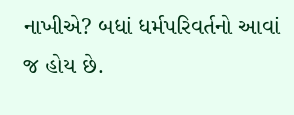નાખીએ? બધાં ધર્મપરિવર્તનો આવાં જ હોય છે.